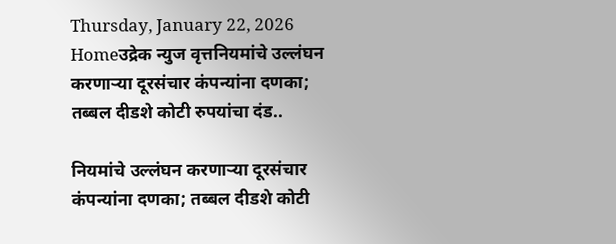Thursday, January 22, 2026
Homeउद्रेक न्युज वृत्तनियमांचे उल्लंघन करणाऱ्या दूरसंचार कंपन्यांना दणका; तब्बल दीडशे कोटी रुपयांचा दंड..

नियमांचे उल्लंघन करणाऱ्या दूरसंचार कंपन्यांना दणका; तब्बल दीडशे कोटी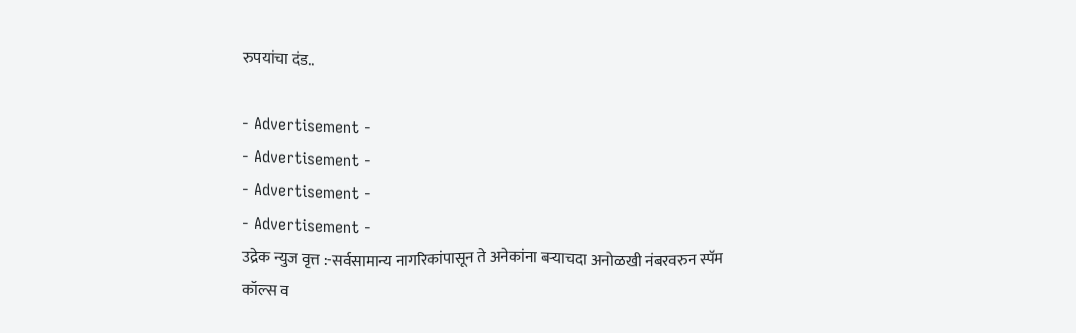रुपयांचा दंड..

- Advertisement -
- Advertisement -
- Advertisement -
- Advertisement -
उद्रेक न्युज वृत्त :-सर्वसामान्य नागरिकांपासून ते अनेकांना बऱ्याचदा अनोळखी नंबरवरुन स्पॅम कॉल्स व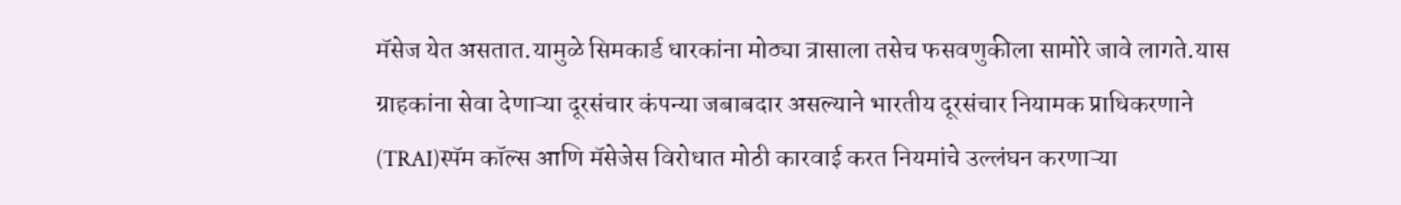मॅसेज येत असतात.यामुळे सिमकार्ड धारकांना मोठ्या त्रासाला तसेच फसवणुकीला सामोरे जावे लागते.यास ग्राहकांना सेवा देणाऱ्या दूरसंचार कंपन्या जबाबदार असल्याने भारतीय दूरसंचार नियामक प्राधिकरणाने (TRAI)स्पॅम कॉल्स आणि मॅसेजेस विरोधात मोठी कारवाई करत नियमांचे उल्लंघन करणाऱ्या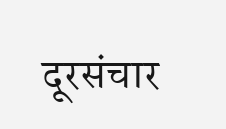दूरसंचार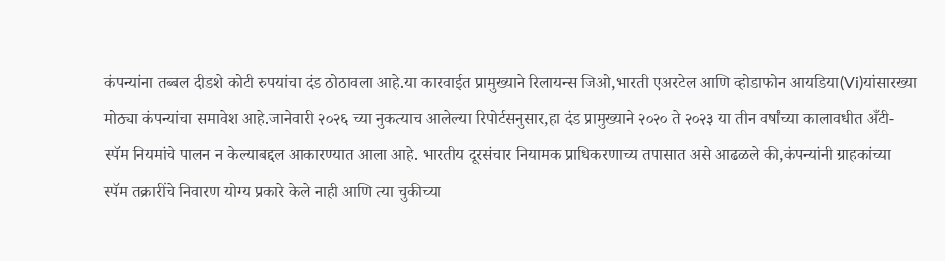कंपन्यांना तब्बल दीडशे कोटी रुपयांचा दंड ठोठावला आहे.या कारवाईत प्रामुख्याने रिलायन्स जिओ,भारती एअरटेल आणि व्होडाफोन आयडिया(Vi)यांसारख्या मोठ्या कंपन्यांचा समावेश आहे.जानेवारी २०२६ च्या नुकत्याच आलेल्या रिपोर्टसनुसार,हा दंड प्रामुख्याने २०२० ते २०२३ या तीन वर्षांच्या कालावधीत अँटी-स्पॅम नियमांचे पालन न केल्याबद्दल आकारण्यात आला आहे. भारतीय दूरसंचार नियामक प्राधिकरणाच्य तपासात असे आढळले की,कंपन्यांनी ग्राहकांच्या स्पॅम तक्रारींचे निवारण योग्य प्रकारे केले नाही आणि त्या चुकीच्या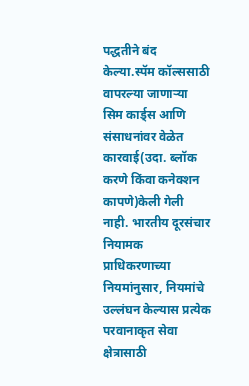पद्धतीने बंद केल्या.स्पॅम कॉल्ससाठी वापरल्या जाणाऱ्या सिम कार्ड्स आणि संसाधनांवर वेळेत कारवाई(उदा. ब्लॉक करणे किंवा कनेक्शन कापणे)केली गेली नाही. भारतीय दूरसंचार नियामक प्राधिकरणाच्या नियमांनुसार, नियमांचे उल्लंघन केल्यास प्रत्येक परवानाकृत सेवा क्षेत्रासाठी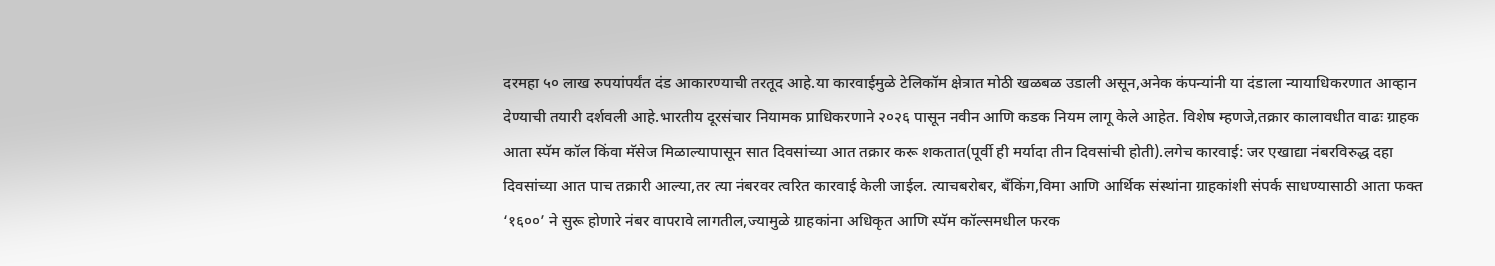दरमहा ५० लाख रुपयांपर्यंत दंड आकारण्याची तरतूद आहे.या कारवाईमुळे टेलिकॉम क्षेत्रात मोठी खळबळ उडाली असून,अनेक कंपन्यांनी या दंडाला न्यायाधिकरणात आव्हान देण्याची तयारी दर्शवली आहे.भारतीय दूरसंचार नियामक प्राधिकरणाने २०२६ पासून नवीन आणि कडक नियम लागू केले आहेत. विशेष म्हणजे,तक्रार कालावधीत वाढः ग्राहक आता स्पॅम कॉल किंवा मॅसेज मिळाल्यापासून सात दिवसांच्या आत तक्रार करू शकतात(पूर्वी ही मर्यादा तीन दिवसांची होती).लगेच कारवाई: जर एखाद्या नंबरविरुद्ध दहा दिवसांच्या आत पाच तक्रारी आल्या,तर त्या नंबरवर त्वरित कारवाई केली जाईल. त्याचबरोबर, बँकिंग,विमा आणि आर्थिक संस्थांना ग्राहकांशी संपर्क साधण्यासाठी आता फक्त ‘१६००’ ने सुरू होणारे नंबर वापरावे लागतील,ज्यामुळे ग्राहकांना अधिकृत आणि स्पॅम कॉल्समधील फरक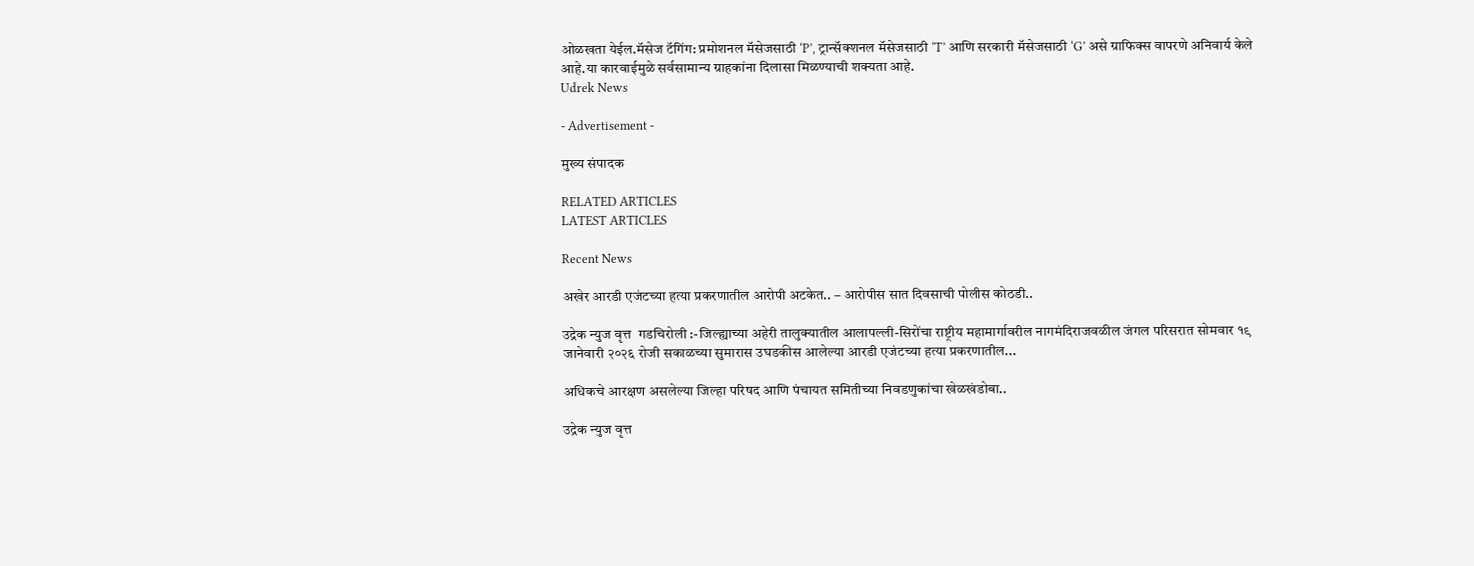ओळखता येईल.मॅसेज टॅगिंग: प्रमोशनल मॅसेजसाठी ‘P’, ट्रान्सॅक्शनल मॅसेजसाठी ‘T’ आणि सरकारी मॅसेजसाठी ‘G’ असे ग्राफिक्स वापरणे अनिवार्य केले आहे.या कारवाईमुळे सर्वसामान्य ग्राहकांना दिलासा मिळण्याची शक्यता आहे.
Udrek News

- Advertisement -

मुख्य संपादक

RELATED ARTICLES
LATEST ARTICLES

Recent News

अखेर आरडी एजंटच्या हत्या प्रकरणातील आरोपी अटकेत.. – आरोपीस सात दिवसाची पोलीस कोठडी..

उद्रेक न्युज वृत्त  गडचिरोली :-जिल्ह्याच्या अहेरी तालुक्यातील आलापल्ली-सिरोंचा राष्ट्रीय महामार्गावरील नागमंदिराजवळील जंगल परिसरात सोमवार १९ जानेवारी २०२६ रोजी सकाळच्या सुमारास उघडकीस आलेल्या आरडी एजंटच्या हत्या प्रकरणातील...

अधिकचे आरक्षण असलेल्या जिल्हा परिषद आणि पंचायत समितीच्या निवडणुकांचा खेळखंडोबा..

उद्रेक न्युज वृत्त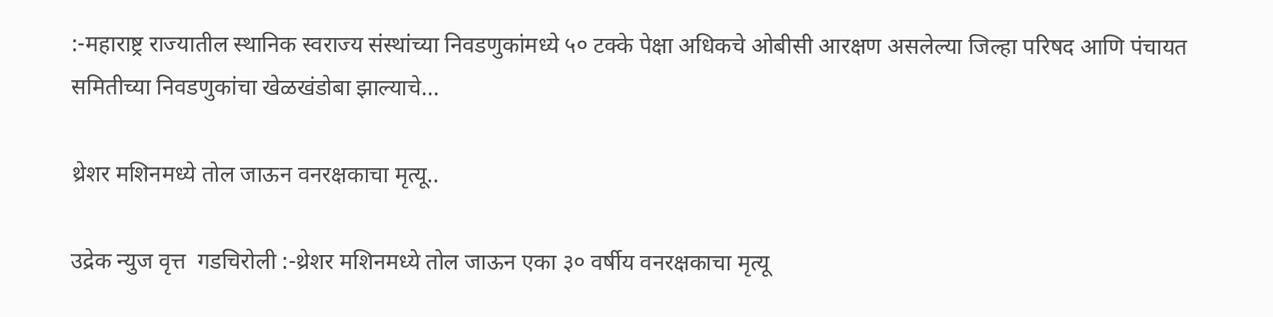:-महाराष्ट्र राज्यातील स्थानिक स्वराज्य संस्थांच्या निवडणुकांमध्ये ५० टक्के पेक्षा अधिकचे ओबीसी आरक्षण असलेल्या जिल्हा परिषद आणि पंचायत समितीच्या निवडणुकांचा खेळखंडोबा झाल्याचे...

थ्रेशर मशिनमध्ये तोल जाऊन वनरक्षकाचा मृत्यू..

उद्रेक न्युज वृत्त  गडचिरोली :-थ्रेशर मशिनमध्ये तोल जाऊन एका ३० वर्षीय वनरक्षकाचा मृत्यू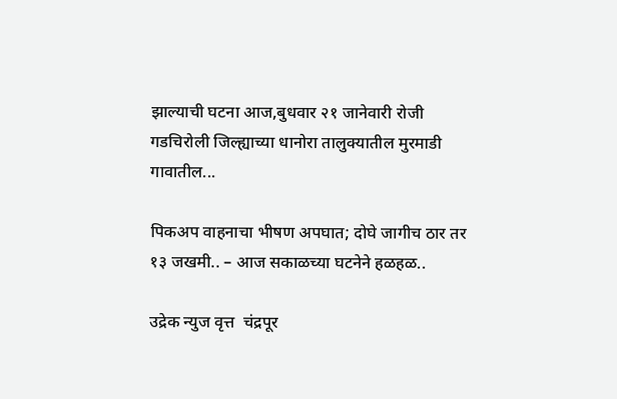झाल्याची घटना आज,बुधवार २१ जानेवारी रोजी गडचिरोली जिल्ह्याच्या धानोरा तालुक्यातील मुरमाडी गावातील...

पिकअप वाहनाचा भीषण अपघात; दोघे जागीच ठार तर १३ जखमी.. – आज सकाळच्या घटनेने हळहळ..

उद्रेक न्युज वृत्त  चंद्रपूर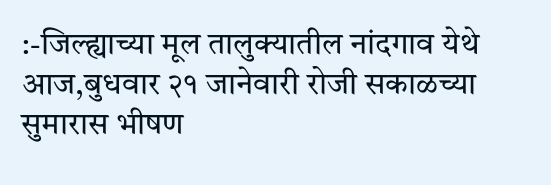:-जिल्ह्याच्या मूल तालुक्यातील नांदगाव येथे आज,बुधवार २१ जानेवारी रोजी सकाळच्या सुमारास भीषण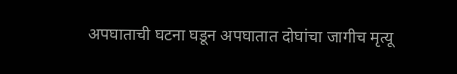अपघाताची घटना घडून अपघातात दोघांचा जागीच मृत्यू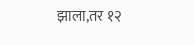झाला,तर १२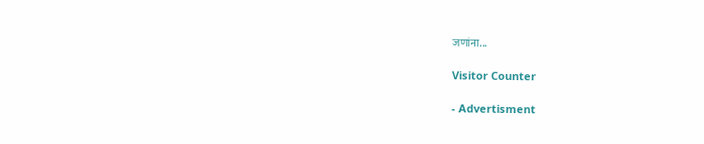जणांना...

Visitor Counter

- Advertisment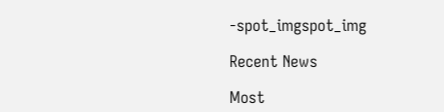-spot_imgspot_img

Recent News

Most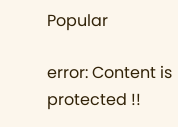Popular

error: Content is protected !!